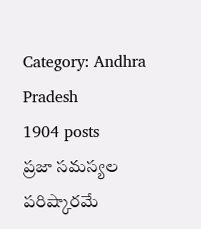Category: Andhra Pradesh
1904 posts
ప్రజా సమస్యల పరిష్కారమే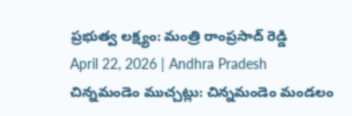ప్రభుత్వ లక్ష్యం: మంత్రి రాంప్రసాద్ రెడ్డి
April 22, 2026 | Andhra Pradesh
చిన్నమండెం ముచ్చట్లు: చిన్నమండెం మండలం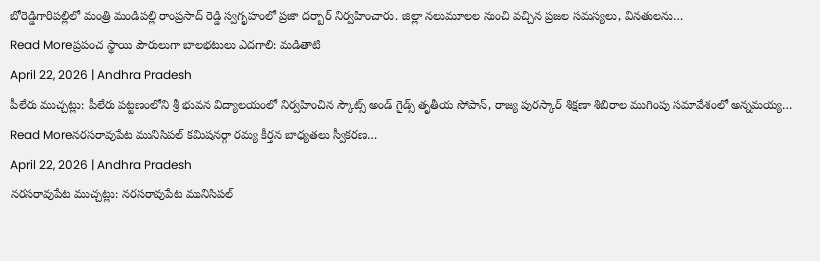బోరెడ్డిగారిపల్లిలో మంత్రి మండిపల్లి రాంప్రసాద్ రెడ్డి స్వగృహంలో ప్రజా దర్బార్ నిర్వహించారు. జిల్లా నలుమూలల నుంచి వచ్చిన ప్రజల సమస్యలు, వినతులను…
Read Moreప్రపంచ స్థాయి పౌరులుగా బాలభటులు ఎదగాలి: మడితాటి
April 22, 2026 | Andhra Pradesh
పీలేరు ముచ్చట్లు: పీలేరు పట్టణంలోని శ్రీ భువన విద్యాలయంలో నిర్వహించిన స్కౌట్స్ అండ్ గైడ్స్ తృతీయ సోపాన్, రాజ్య పురస్కార్ శిక్షణా శిబిరాల ముగింపు సమావేశంలో అన్నమయ్య…
Read Moreనరసరావుపేట మునిసిపల్ కమిషనర్గా రమ్య కీర్తన బాధ్యతలు స్వీకరణ…
April 22, 2026 | Andhra Pradesh
నరసరావుపేట ముచ్చట్లు: నరసరావుపేట మునిసిపల్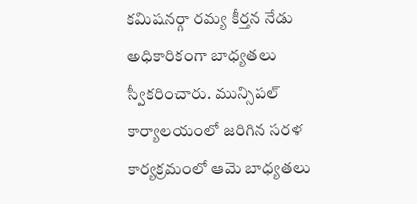కమిషనర్గా రమ్య కీర్తన నేడు అధికారికంగా బాధ్యతలు స్వీకరించారు. మున్సిపల్ కార్యాలయంలో జరిగిన సరళ కార్యక్రమంలో ఆమె బాధ్యతలు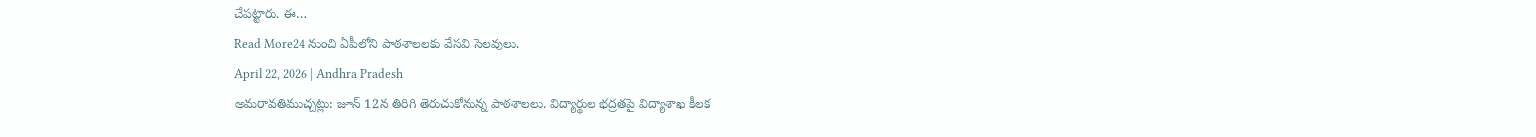చేపట్టారు. ఈ…
Read More24 నుంచి ఏపీలోని పాఠశాలలకు వేసవి సెలవులు.
April 22, 2026 | Andhra Pradesh
అమరావతిముచ్చట్లు: జూన్ 12న తిరిగి తెరుచుకోనున్న పాఠశాలలు. విద్యార్థుల భద్రతపై విద్యాశాఖ కీలక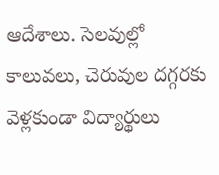ఆదేశాలు. సెలవుల్లో కాలువలు, చెరువుల దగ్గరకు వెళ్లకుండా విద్యార్థులు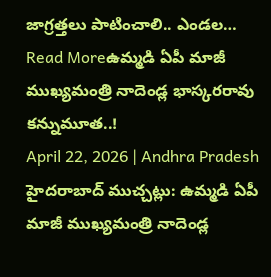జాగ్రత్తలు పాటించాలి.. ఎండల…
Read Moreఉమ్మడి ఏపీ మాజీ ముఖ్యమంత్రి నాదెండ్ల భాస్కరరావు కన్నుమూత..!
April 22, 2026 | Andhra Pradesh
హైదరాబాద్ ముచ్చట్లు: ఉమ్మడి ఏపీ మాజీ ముఖ్యమంత్రి నాదెండ్ల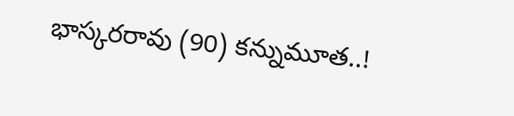భాస్కరరావు (90) కన్నుమూత..!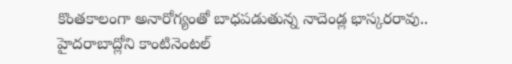కొంతకాలంగా అనారోగ్యంతో బాధపడుతున్న నాదెండ్ల భాస్కరరావు.. హైదరాబాద్లోని కాంటినెంటల్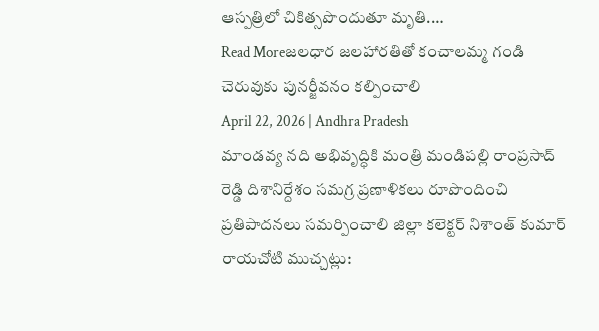ఆస్పత్రిలో చికిత్సపొందుతూ మృతి.…
Read Moreజలధార జలహారతితో కంచాలమ్మ గండి చెరువుకు పునర్జీవనం కల్పించాలి
April 22, 2026 | Andhra Pradesh
మాండవ్య నది అభివృద్ధికి మంత్రి మండిపల్లి రాంప్రసాద్ రెడ్డి దిశానిర్దేశం సమగ్ర ప్రణాళికలు రూపొందించి ప్రతిపాదనలు సమర్పించాలి జిల్లా కలెక్టర్ నిశాంత్ కుమార్ రాయచోటి ముచ్చట్లు: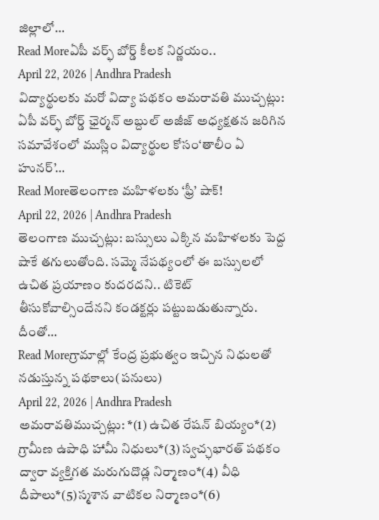జిల్లాలో…
Read Moreఏపీ వర్ఫ్ బోర్డ్ కీలక నిర్ణయం..
April 22, 2026 | Andhra Pradesh
విద్యార్థులకు మరో విద్యా పథకం అమరావతి ముచ్చట్లు: ఏపీ వర్ఫ్ బోర్డ్ ఛైర్మన్ అబ్దుల్ అజీజ్ అధ్యక్షతన జరిగిన సమావేశంలో ముస్లిం విద్యార్థుల కోసం‘తాలీం ఏ హునర్’…
Read Moreతెలంగాణ మహిళలకు ‘ఫ్రీ’ షాక్!
April 22, 2026 | Andhra Pradesh
తెలంగాణ ముచ్చట్లు: బస్సులు ఎక్కిన మహిళలకు పెద్ద షాకే తగులుతోంది. సమ్మె నేపథ్యంలో ఈ బస్సులలో ఉచిత ప్రయాణం కుదరదని.. టికెట్ తీసుకోవాల్సిందేనని కండక్టర్లు పట్టుబడుతున్నారు. దీంతో…
Read Moreగ్రామాల్లో కేంద్ర ప్రభుత్వం ఇచ్చిన నిధులతో నడుస్తున్న పథకాలు(పనులు)
April 22, 2026 | Andhra Pradesh
అమరావతిముచ్చట్లు: *(1) ఉచిత రేషన్ బియ్యం*(2) గ్రామీణ ఉపాధి హామీ నిధులు*(3) స్వచ్ఛభారత్ పథకం ద్వారా వ్యక్తిగత మరుగుదొడ్ల నిర్మాణం*(4) వీధి దీపాలు*(5)స్మశాన వాటికల నిర్మాణం*(6)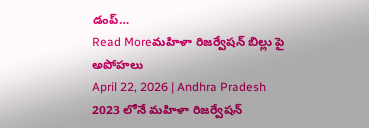డంప్…
Read Moreమహిళా రిజర్వేషన్ బిల్లు పై అపోహలు
April 22, 2026 | Andhra Pradesh
2023 లోనే మహిళా రిజర్వేషన్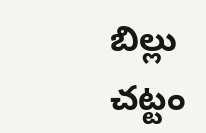బిల్లు చట్టం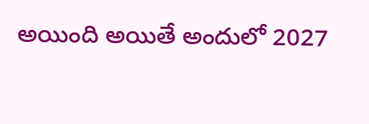అయింది అయితే అందులో 2027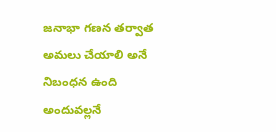జనాభా గణన తర్వాత అమలు చేయాలి అనే నిబంధన ఉంది అందువల్లనే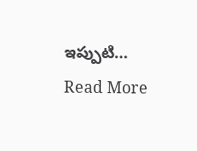ఇప్పుటి…
Read More